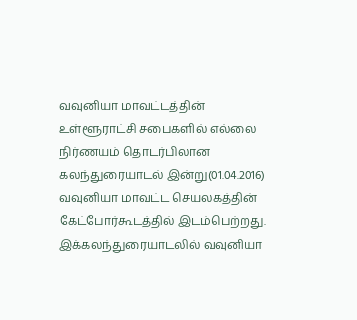வவுனியா மாவட்டத்தின் உள்ளூராட்சி சபைகளில் எல்லை நிர்ணயம் தொடர்பிலான கலந்துரையாடல் இன்று(01.04.2016) வவுனியா மாவட்ட செயலகத்தின் கேட்போர்கூடத்தில் இடம்பெற்றது.
இக்கலந்துரையாடலில் வவுனியா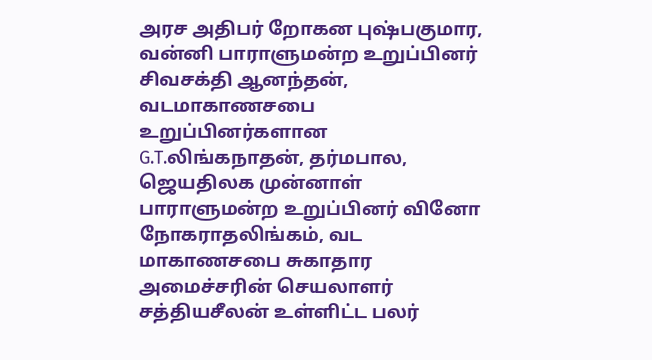அரச அதிபர் றோகன புஷ்பகுமார, வன்னி பாராளுமன்ற உறுப்பினர் சிவசக்தி ஆனந்தன், வடமாகாணசபை உறுப்பினர்களான G.T.லிங்கநாதன், தர்மபால, ஜெயதிலக முன்னாள் பாராளுமன்ற உறுப்பினர் வினோ நோகராதலிங்கம், வட மாகாணசபை சுகாதார அமைச்சரின் செயலாளர் சத்தியசீலன் உள்ளிட்ட பலர்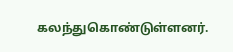கலந்துகொண்டுள்ளனர்.